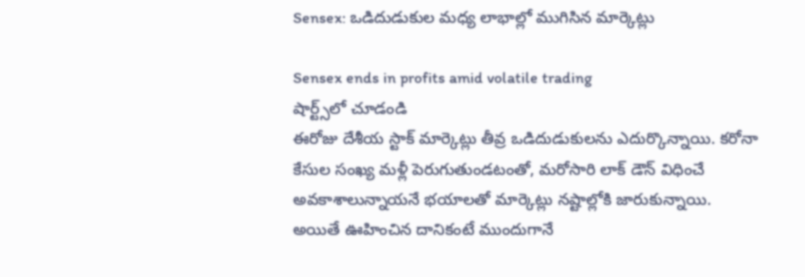Sensex: ఒడిదుడుకుల మధ్య లాభాల్లో ముగిసిన మార్కెట్లు

Sensex ends in profits amid volatile trading
షార్ట్స్‌లో చూడండి
ఈరోజు దేశీయ స్టాక్ మార్కెట్లు తీవ్ర ఒడిదుడుకులను ఎదుర్కొన్నాయి. కరోనా కేసుల సంఖ్య మళ్లీ పెరుగుతుండటంతో, మరోసారి లాక్ డౌన్ విధించే అవకాశాలున్నాయనే భయాలతో మార్కెట్లు నష్టాల్లోకి జారుకున్నాయి. అయితే ఊహించిన దానికంటే ముందుగానే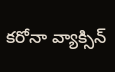కరోనా వ్యాక్సిన్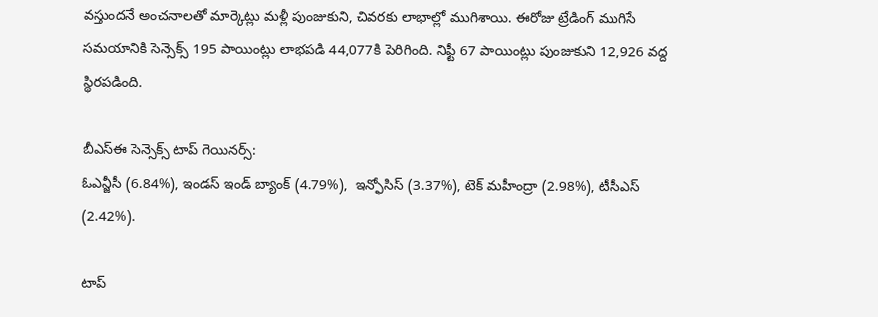వస్తుందనే అంచనాలతో మార్కెట్లు మళ్లీ పుంజుకుని, చివరకు లాభాల్లో ముగిశాయి. ఈరోజు ట్రేడింగ్ ముగిసే సమయానికి సెన్సెక్స్ 195 పాయింట్లు లాభపడి 44,077కి పెరిగింది. నిఫ్టీ 67 పాయింట్లు పుంజుకుని 12,926 వద్ద స్థిరపడింది.

బీఎస్ఈ సెన్సెక్స్ టాప్ గెయినర్స్:
ఓఎన్జీసీ (6.84%), ఇండస్ ఇండ్ బ్యాంక్ (4.79%),  ఇన్ఫోసిస్ (3.37%), టెక్ మహీంద్రా (2.98%), టీసీఎస్ (2.42%).

టాప్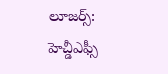లూజర్స్:
హెచ్డీఎఫ్సీ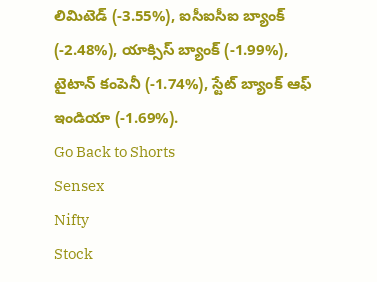లిమిటెడ్ (-3.55%), ఐసీఐసీఐ బ్యాంక్ (-2.48%), యాక్సిస్ బ్యాంక్ (-1.99%), టైటాన్ కంపెనీ (-1.74%), స్టేట్ బ్యాంక్ ఆఫ్ ఇండియా (-1.69%).
Go Back to Shorts
Sensex
Nifty
Stock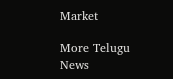Market

More Telugu News